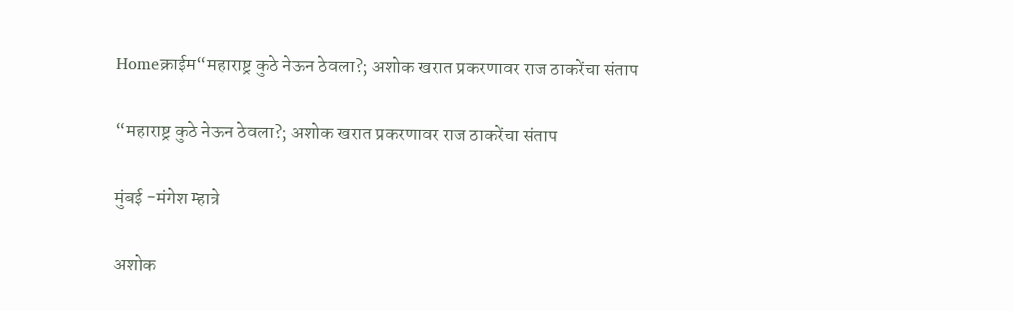Homeक्राईम“महाराष्ट्र कुठे नेऊन ठेवला?; अशोक खरात प्रकरणावर राज ठाकरेंचा संताप

“महाराष्ट्र कुठे नेऊन ठेवला?; अशोक खरात प्रकरणावर राज ठाकरेंचा संताप

मुंबई -मंगेश म्हात्रे

अशोक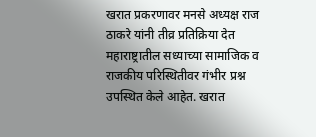खरात प्रकरणावर मनसे अध्यक्ष राज ठाकरे यांनी तीव्र प्रतिक्रिया देत महाराष्ट्रातील सध्याच्या सामाजिक व राजकीय परिस्थितीवर गंभीर प्रश्न उपस्थित केले आहेत. खरात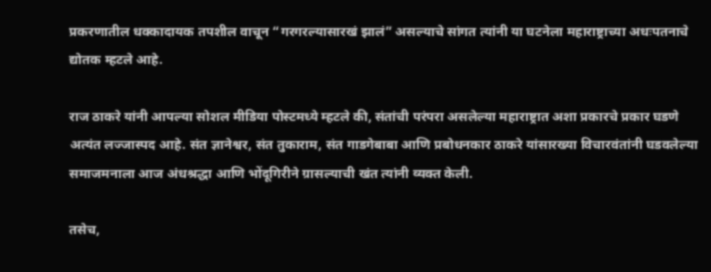प्रकरणातील धक्कादायक तपशील वाचून “गरगरल्यासारखं झालं” असल्याचे सांगत त्यांनी या घटनेला महाराष्ट्राच्या अधःपतनाचे द्योतक म्हटले आहे.

राज ठाकरे यांनी आपल्या सोशल मीडिया पोस्टमध्ये म्हटले की, संतांची परंपरा असलेल्या महाराष्ट्रात अशा प्रकारचे प्रकार घडणे अत्यंत लज्जास्पद आहे. संत ज्ञानेश्वर, संत तुकाराम, संत गाडगेबाबा आणि प्रबोधनकार ठाकरे यांसारख्या विचारवंतांनी घडवलेल्या समाजमनाला आज अंधश्रद्धा आणि भोंदूगिरीने ग्रासल्याची खंत त्यांनी व्यक्त केली.

तसेच,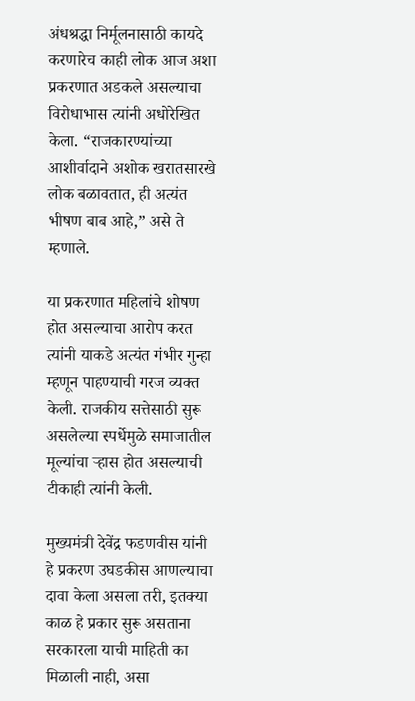अंधश्रद्धा निर्मूलनासाठी कायदे करणारेच काही लोक आज अशा प्रकरणात अडकले असल्याचा विरोधाभास त्यांनी अधोरेखित केला. “राजकारण्यांच्या आशीर्वादाने अशोक खरातसारखे लोक बळावतात, ही अत्यंत भीषण बाब आहे,” असे ते म्हणाले.

या प्रकरणात महिलांचे शोषण होत असल्याचा आरोप करत त्यांनी याकडे अत्यंत गंभीर गुन्हा म्हणून पाहण्याची गरज व्यक्त केली. राजकीय सत्तेसाठी सुरू असलेल्या स्पर्धेमुळे समाजातील मूल्यांचा ऱ्हास होत असल्याची टीकाही त्यांनी केली.

मुख्यमंत्री देवेंद्र फडणवीस यांनी हे प्रकरण उघडकीस आणल्याचा दावा केला असला तरी, इतक्या काळ हे प्रकार सुरू असताना सरकारला याची माहिती का मिळाली नाही, असा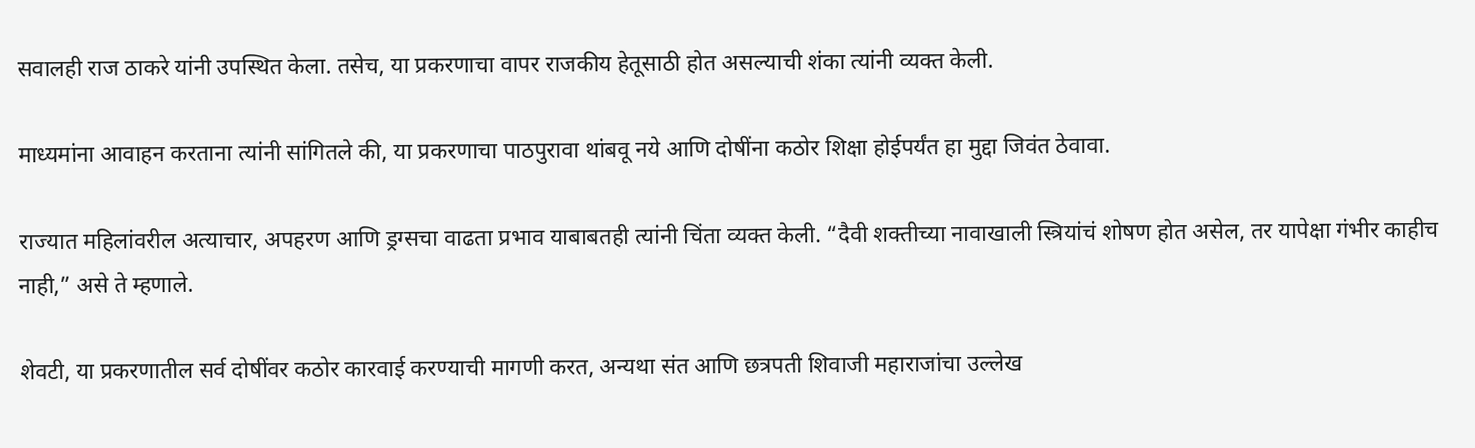सवालही राज ठाकरे यांनी उपस्थित केला. तसेच, या प्रकरणाचा वापर राजकीय हेतूसाठी होत असल्याची शंका त्यांनी व्यक्त केली.

माध्यमांना आवाहन करताना त्यांनी सांगितले की, या प्रकरणाचा पाठपुरावा थांबवू नये आणि दोषींना कठोर शिक्षा होईपर्यंत हा मुद्दा जिवंत ठेवावा.

राज्यात महिलांवरील अत्याचार, अपहरण आणि ड्रग्सचा वाढता प्रभाव याबाबतही त्यांनी चिंता व्यक्त केली. “दैवी शक्तीच्या नावाखाली स्त्रियांचं शोषण होत असेल, तर यापेक्षा गंभीर काहीच नाही,” असे ते म्हणाले.

शेवटी, या प्रकरणातील सर्व दोषींवर कठोर कारवाई करण्याची मागणी करत, अन्यथा संत आणि छत्रपती शिवाजी महाराजांचा उल्लेख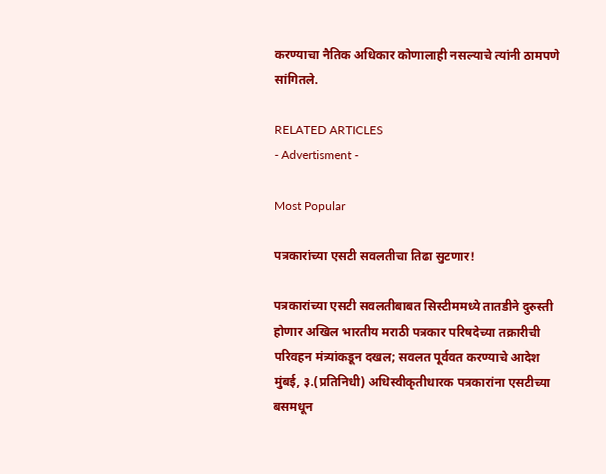करण्याचा नैतिक अधिकार कोणालाही नसल्याचे त्यांनी ठामपणे सांगितले.

RELATED ARTICLES
- Advertisment -

Most Popular

पत्रकारांच्या एसटी सवलतीचा तिढा सुटणार!

पत्रकारांच्या एसटी सवलतीबाबत सिस्टीममध्ये तातडीने दुरुस्ती होणार अखिल भारतीय मराठी पत्रकार परिषदेच्या तक्रारीची परिवहन मंत्र्यांकडून दखल; सवलत पूर्ववत करण्याचे आदेश मुंबई, ३.(प्रतिनिधी) अधिस्वीकृतीधारक पत्रकारांना एसटीच्या बसमधून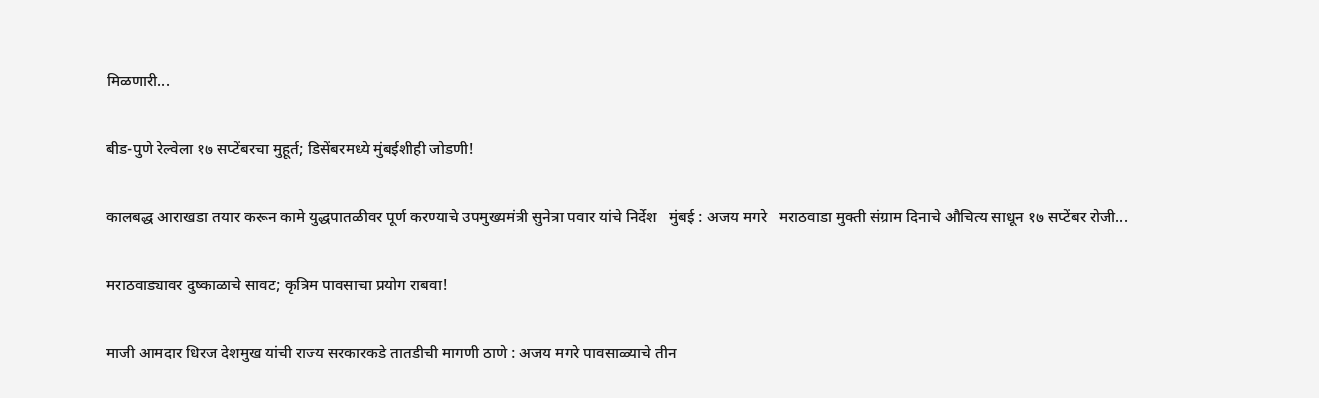मिळणारी...

बीड-पुणे रेल्वेला १७ सप्टेंबरचा मुहूर्त; डिसेंबरमध्ये मुंबईशीही जोडणी!

कालबद्ध आराखडा तयार करून कामे युद्धपातळीवर पूर्ण करण्याचे उपमुख्यमंत्री सुनेत्रा पवार यांचे निर्देश   मुंबई : अजय मगरे   मराठवाडा मुक्ती संग्राम दिनाचे औचित्य साधून १७ सप्टेंबर रोजी...

मराठवाड्यावर दुष्काळाचे सावट; कृत्रिम पावसाचा प्रयोग राबवा!

माजी आमदार धिरज देशमुख यांची राज्य सरकारकडे तातडीची मागणी ठाणे : अजय मगरे पावसाळ्याचे तीन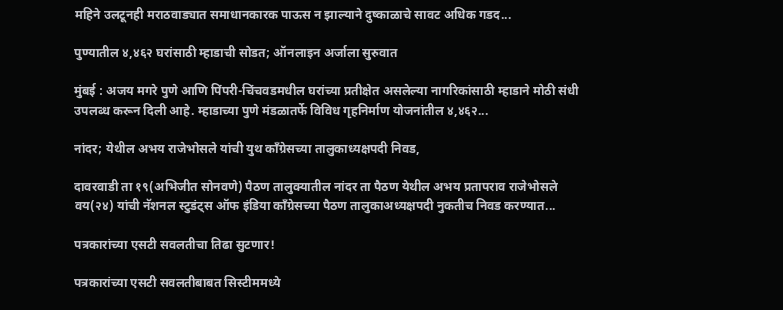महिने उलटूनही मराठवाड्यात समाधानकारक पाऊस न झाल्याने दुष्काळाचे सावट अधिक गडद...

पुण्यातील ४,४६२ घरांसाठी म्हाडाची सोडत; ऑनलाइन अर्जाला सुरुवात

मुंबई : अजय मगरे पुणे आणि पिंपरी-चिंचवडमधील घरांच्या प्रतीक्षेत असलेल्या नागरिकांसाठी म्हाडाने मोठी संधी उपलब्ध करून दिली आहे. म्हाडाच्या पुणे मंडळातर्फे विविध गृहनिर्माण योजनांतील ४,४६२...

नांदर; येथील अभय राजेभोसले यांची युथ काँग्रेसच्या तालुकाध्यक्षपदी निवड,

दावरवाडी ता १९(अभिजीत सोनवणे) पैठण तालुक्यातील नांदर ता पैठण येथील अभय प्रतापराव राजेभोसले वय(२४) यांची नॅशनल स्टुडंट्स ऑफ इंडिया काँग्रेसच्या पैठण तालुकाअध्यक्षपदी नुकतीच निवड करण्यात...

पत्रकारांच्या एसटी सवलतीचा तिढा सुटणार!

पत्रकारांच्या एसटी सवलतीबाबत सिस्टीममध्ये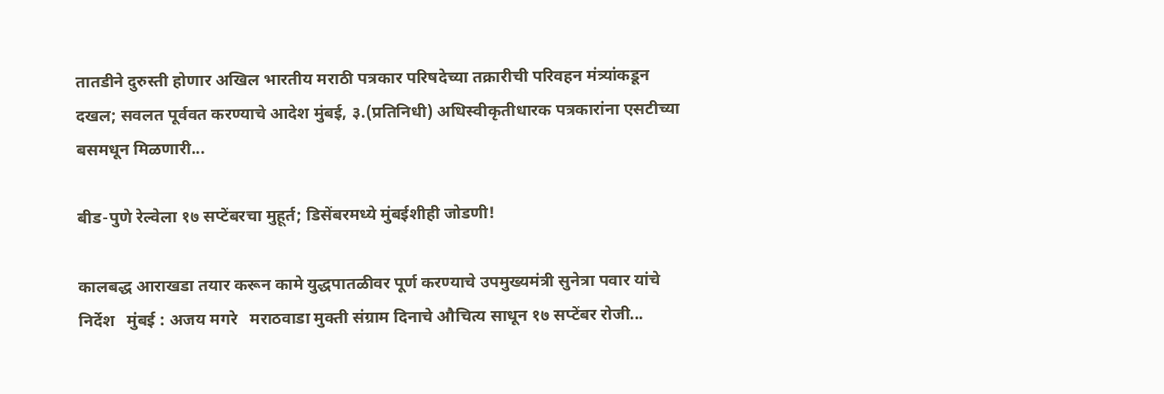तातडीने दुरुस्ती होणार अखिल भारतीय मराठी पत्रकार परिषदेच्या तक्रारीची परिवहन मंत्र्यांकडून दखल; सवलत पूर्ववत करण्याचे आदेश मुंबई, ३.(प्रतिनिधी) अधिस्वीकृतीधारक पत्रकारांना एसटीच्या बसमधून मिळणारी...

बीड-पुणे रेल्वेला १७ सप्टेंबरचा मुहूर्त; डिसेंबरमध्ये मुंबईशीही जोडणी!

कालबद्ध आराखडा तयार करून कामे युद्धपातळीवर पूर्ण करण्याचे उपमुख्यमंत्री सुनेत्रा पवार यांचे निर्देश   मुंबई : अजय मगरे   मराठवाडा मुक्ती संग्राम दिनाचे औचित्य साधून १७ सप्टेंबर रोजी...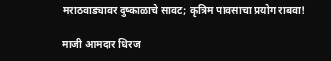मराठवाड्यावर दुष्काळाचे सावट; कृत्रिम पावसाचा प्रयोग राबवा!

माजी आमदार धिरज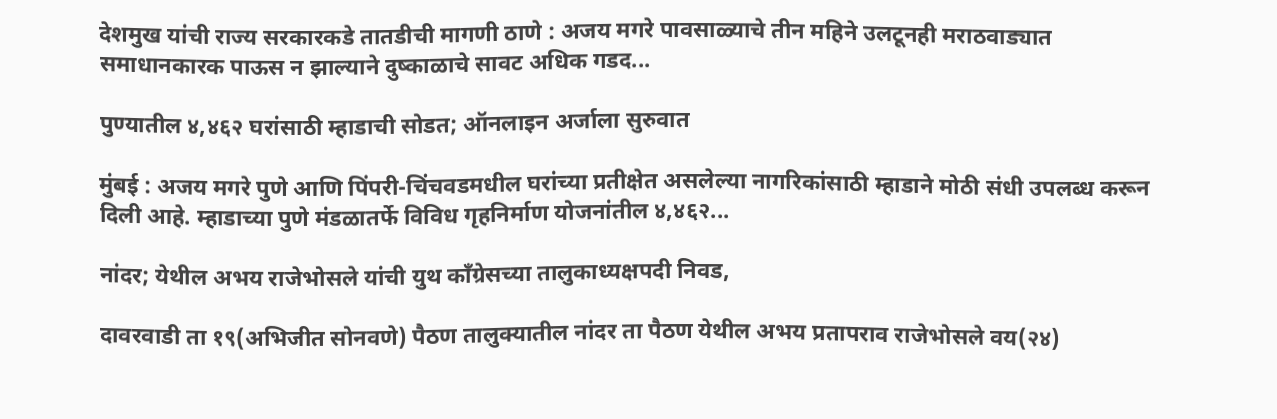देशमुख यांची राज्य सरकारकडे तातडीची मागणी ठाणे : अजय मगरे पावसाळ्याचे तीन महिने उलटूनही मराठवाड्यात समाधानकारक पाऊस न झाल्याने दुष्काळाचे सावट अधिक गडद...

पुण्यातील ४,४६२ घरांसाठी म्हाडाची सोडत; ऑनलाइन अर्जाला सुरुवात

मुंबई : अजय मगरे पुणे आणि पिंपरी-चिंचवडमधील घरांच्या प्रतीक्षेत असलेल्या नागरिकांसाठी म्हाडाने मोठी संधी उपलब्ध करून दिली आहे. म्हाडाच्या पुणे मंडळातर्फे विविध गृहनिर्माण योजनांतील ४,४६२...

नांदर; येथील अभय राजेभोसले यांची युथ काँग्रेसच्या तालुकाध्यक्षपदी निवड,

दावरवाडी ता १९(अभिजीत सोनवणे) पैठण तालुक्यातील नांदर ता पैठण येथील अभय प्रतापराव राजेभोसले वय(२४)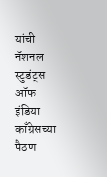यांची नॅशनल स्टुडंट्स ऑफ इंडिया काँग्रेसच्या पैठण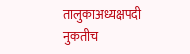तालुकाअध्यक्षपदी नुकतीच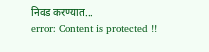निवड करण्यात...
error: Content is protected !!